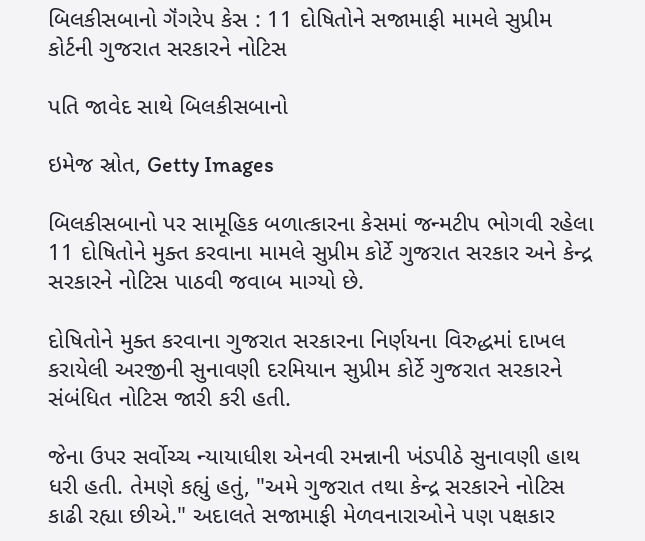બિલકીસબાનો ગૅંગરેપ કેસ : 11 દોષિતોને સજામાફી મામલે સુપ્રીમ કોર્ટની ગુજરાત સરકારને નોટિસ

પતિ જાવેદ સાથે બિલકીસબાનો

ઇમેજ સ્રોત, Getty Images

બિલકીસબાનો પર સામૂહિક બળાત્કારના કેસમાં જન્મટીપ ભોગવી રહેલા 11 દોષિતોને મુક્ત કરવાના મામલે સુપ્રીમ કોર્ટે ગુજરાત સરકાર અને કેન્દ્ર સરકારને નોટિસ પાઠવી જવાબ માગ્યો છે.

દોષિતોને મુક્ત કરવાના ગુજરાત સરકારના નિર્ણયના વિરુદ્ધમાં દાખલ કરાયેલી અરજીની સુનાવણી દરમિયાન સુપ્રીમ કોર્ટે ગુજરાત સરકારને સંબંધિત નોટિસ જારી કરી હતી.

જેના ઉપર સર્વોચ્ચ ન્યાયાધીશ એનવી રમન્નાની ખંડપીઠે સુનાવણી હાથ ધરી હતી. તેમણે કહ્યું હતું, "અમે ગુજરાત તથા કેન્દ્ર સરકારને નોટિસ કાઢી રહ્યા છીએ." અદાલતે સજામાફી મેળવનારાઓને પણ પક્ષકાર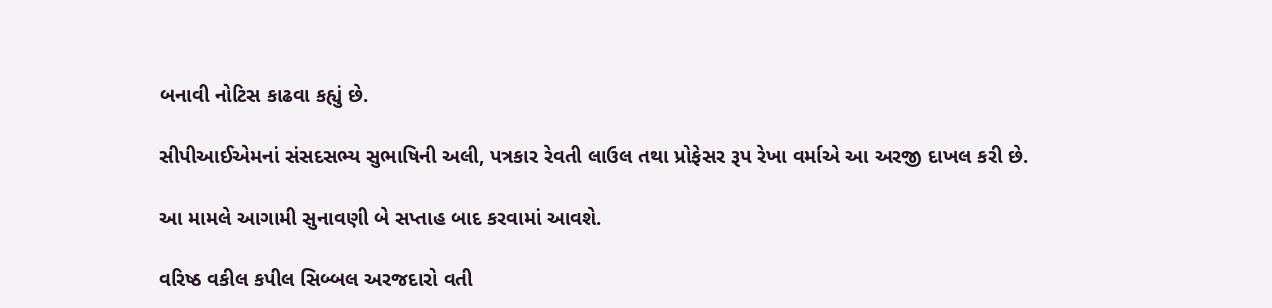બનાવી નોટિસ કાઢવા કહ્યું છે.

સીપીઆઈએમનાં સંસદસભ્ય સુભાષિની અલી, પત્રકાર રેવતી લાઉલ તથા પ્રોફેસર રૂપ રેખા વર્માએ આ અરજી દાખલ કરી છે.

આ મામલે આગામી સુનાવણી બે સપ્તાહ બાદ કરવામાં આવશે.

વરિષ્ઠ વકીલ કપીલ સિબ્બલ અરજદારો વતી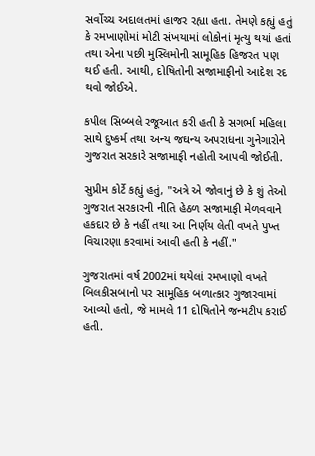સર્વોચ્ચ અદાલતમાં હાજર રહ્યા હતા. તેમણે કહ્યું હતું કે રમખાણોમાં મોટી સંખયામાં લોકોનાં મૃત્યુ થયાં હતાં તથા એના પછી મુસ્લિમોની સામૂહિક હિજરત પણ થઈ હતી. આથી, દોષિતોની સજામાફીનો આદેશ રદ થવો જોઈએ.

કપીલ સિબ્બલે રજૂઆત કરી હતી કે સગર્ભા મહિલા સાથે દુષ્કર્મ તથા અન્ય જઘન્ય અપરાધના ગુનેગારોને ગુજરાત સરકારે સજામાફી નહોતી આપવી જોઈતી.

સુપ્રીમ કોર્ટે કહ્યું હતું, "અત્રે એ જોવાનું છે કે શું તેઓ ગુજરાત સરકારની નીતિ હેઠળ સજામાફી મેળવવાને હકદાર છે કે નહીં તથા આ નિર્ણય લેતી વખતે પુખ્ત વિચારણા કરવામાં આવી હતી કે નહીં."

ગુજરાતમાં વર્ષ 2002માં થયેલાં રમખાણો વખતે બિલકીસબાનો પર સામૂહિક બળાત્કાર ગુજારવામાં આવ્યો હતો, જે મામલે 11 દોષિતોને જન્મટીપ કરાઈ હતી.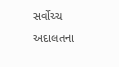સર્વોચ્ચ અદાલતના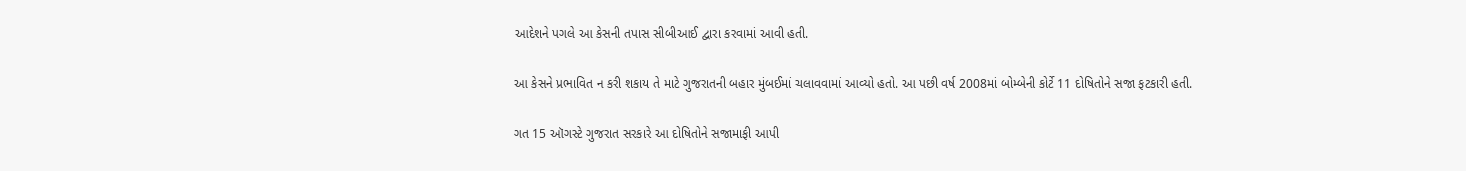આદેશને પગલે આ કેસની તપાસ સીબીઆઈ દ્વારા કરવામાં આવી હતી.

આ કેસને પ્રભાવિત ન કરી શકાય તે માટે ગુજરાતની બહાર મુંબઈમાં ચલાવવામાં આવ્યો હતો. આ પછી વર્ષ 2008માં બોમ્બેની કોર્ટે 11 દોષિતોને સજા ફટકારી હતી.

ગત 15 ઑગસ્ટે ગુજરાત સરકારે આ દોષિતોને સજામાફી આપી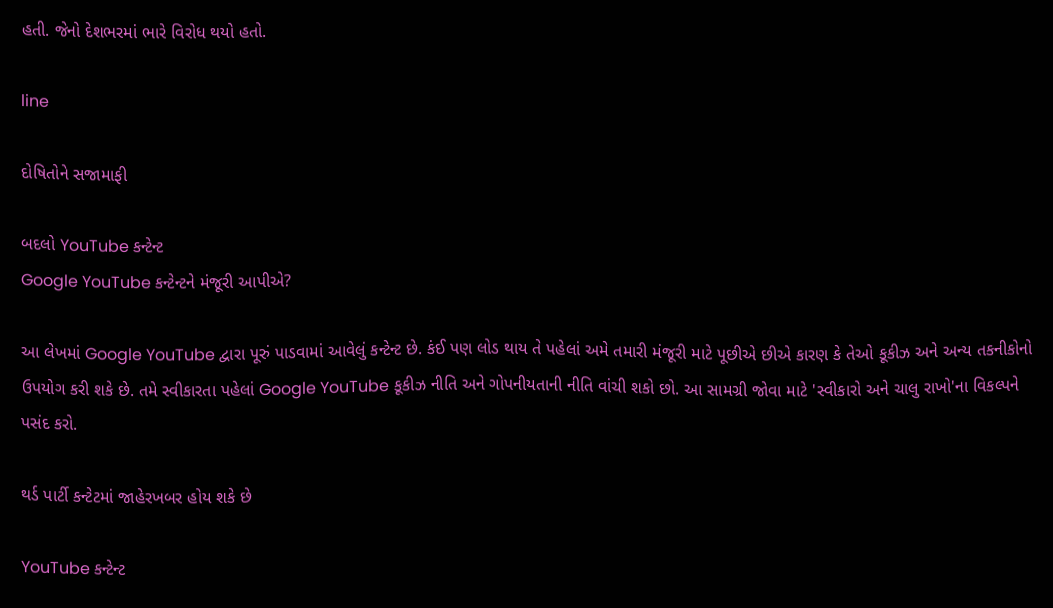હતી. જેનો દેશભરમાં ભારે વિરોધ થયો હતો.

line

દોષિતોને સજામાફી

બદલો YouTube કન્ટેન્ટ
Google YouTube કન્ટેન્ટને મંજૂરી આપીએ?

આ લેખમાં Google YouTube દ્વારા પૂરું પાડવામાં આવેલું કન્ટેન્ટ છે. કંઈ પણ લોડ થાય તે પહેલાં અમે તમારી મંજૂરી માટે પૂછીએ છીએ કારણ કે તેઓ કૂકીઝ અને અન્ય તકનીકોનો ઉપયોગ કરી શકે છે. તમે સ્વીકારતા પહેલાં Google YouTube કૂકીઝ નીતિ અને ગોપનીયતાની નીતિ વાંચી શકો છો. આ સામગ્રી જોવા માટે 'સ્વીકારો અને ચાલુ રાખો'ના વિકલ્પને પસંદ કરો.

થર્ડ પાર્ટી કન્ટેટમાં જાહેરખબર હોય શકે છે

YouTube કન્ટેન્ટ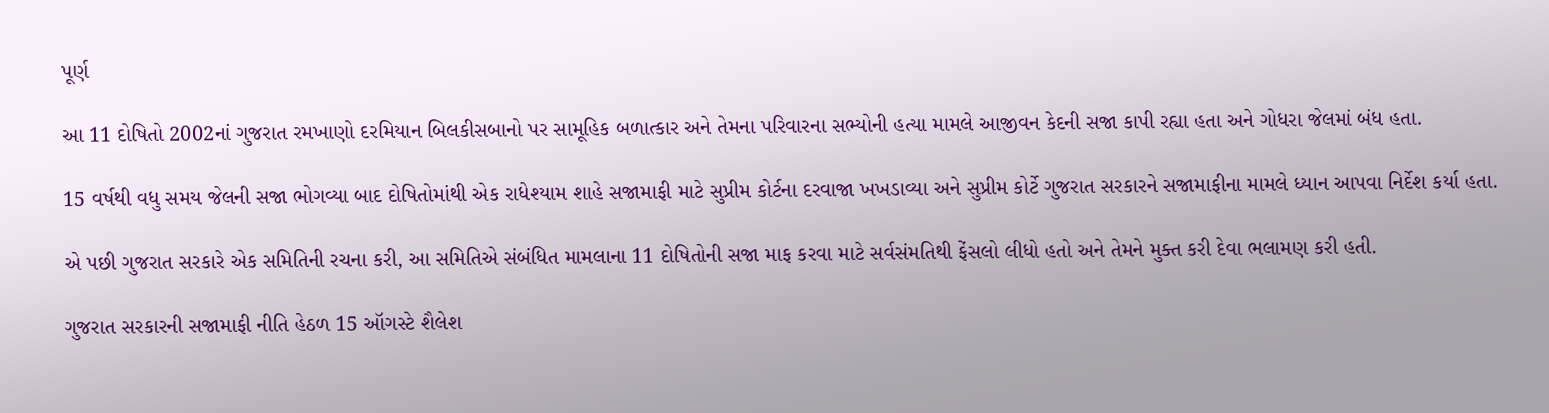પૂર્ણ

આ 11 દોષિતો 2002નાં ગુજરાત રમખાણો દરમિયાન બિલકીસબાનો પર સામૂહિક બળાત્કાર અને તેમના પરિવારના સભ્યોની હત્યા મામલે આજીવન કેદની સજા કાપી રહ્યા હતા અને ગોધરા જેલમાં બંધ હતા.

15 વર્ષથી વધુ સમય જેલની સજા ભોગવ્યા બાદ દોષિતોમાંથી એક રાધેશ્યામ શાહે સજામાફી માટે સુપ્રીમ કોર્ટના દરવાજા ખખડાવ્યા અને સુપ્રીમ કોર્ટે ગુજરાત સરકારને સજામાફીના મામલે ધ્યાન આપવા નિર્દેશ કર્યા હતા.

એ પછી ગુજરાત સરકારે એક સમિતિની રચના કરી, આ સમિતિએ સંબંધિત મામલાના 11 દોષિતોની સજા માફ કરવા માટે સર્વસંમતિથી ફેંસલો લીધો હતો અને તેમને મુક્ત કરી દેવા ભલામણ કરી હતી.

ગુજરાત સરકારની સજામાફી નીતિ હેઠળ 15 ઑગસ્ટે શૈલેશ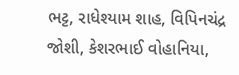ભટ્ટ, રાધેશ્યામ શાહ, વિપિનચંદ્ર જોશી, કેશરભાઈ વોહાનિયા,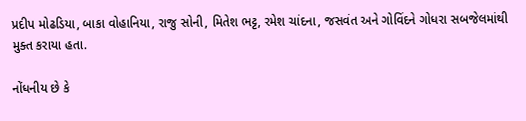પ્રદીપ મોઢડિયા, બાકા વોહાનિયા, રાજુ સોની, મિતેશ ભટ્ટ, રમેશ ચાંદના, જસવંત અને ગોવિંદને ગોધરા સબજેલમાંથી મુક્ત કરાયા હતા.

નોંધનીય છે કે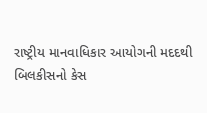રાષ્ટ્રીય માનવાધિકાર આયોગની મદદથી બિલકીસનો કેસ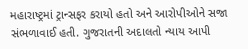મહારાષ્ટ્રમાં ટ્રાન્સફર કરાયો હતો અને આરોપીઓને સજા સંભળાવાઈ હતી. ગુજરાતની અદાલતો ન્યાય આપી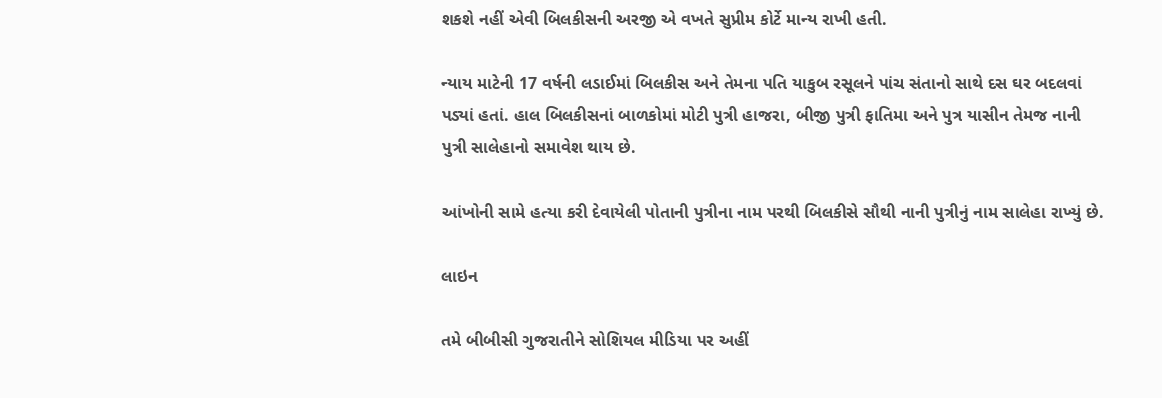શકશે નહીં એવી બિલકીસની અરજી એ વખતે સુપ્રીમ કોર્ટે માન્ય રાખી હતી.

ન્યાય માટેની 17 વર્ષની લડાઈમાં બિલકીસ અને તેમના પતિ યાકુબ રસૂલને પાંચ સંતાનો સાથે દસ ઘર બદલવાં પડ્યાં હતાં. હાલ બિલકીસનાં બાળકોમાં મોટી પુત્રી હાજરા, બીજી પુત્રી ફાતિમા અને પુત્ર યાસીન તેમજ નાની પુત્રી સાલેહાનો સમાવેશ થાય છે.

આંખોની સામે હત્યા કરી દેવાયેલી પોતાની પુત્રીના નામ પરથી બિલકીસે સૌથી નાની પુત્રીનું નામ સાલેહા રાખ્યું છે.

લાઇન

તમે બીબીસી ગુજરાતીને સોશિયલ મીડિયા પર અહીં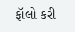ફૉલો કરી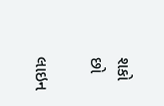શકો છો

લાઇન